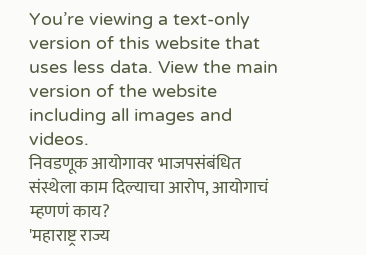You’re viewing a text-only version of this website that uses less data. View the main version of the website including all images and videos.
निवडणूक आयोगावर भाजपसंबंधित संस्थेला काम दिल्याचा आरोप, आयोगाचं म्हणणं काय?
'महाराष्ट्र राज्य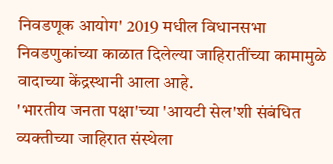निवडणूक आयोग' 2019 मधील विधानसभा निवडणुकांच्या काळात दिलेल्या जाहिरातींच्या कामामुळे वादाच्या केंद्रस्थानी आला आहे.
'भारतीय जनता पक्षा'च्या 'आयटी सेल'शी संबंधित व्यक्तीच्या जाहिरात संस्थेला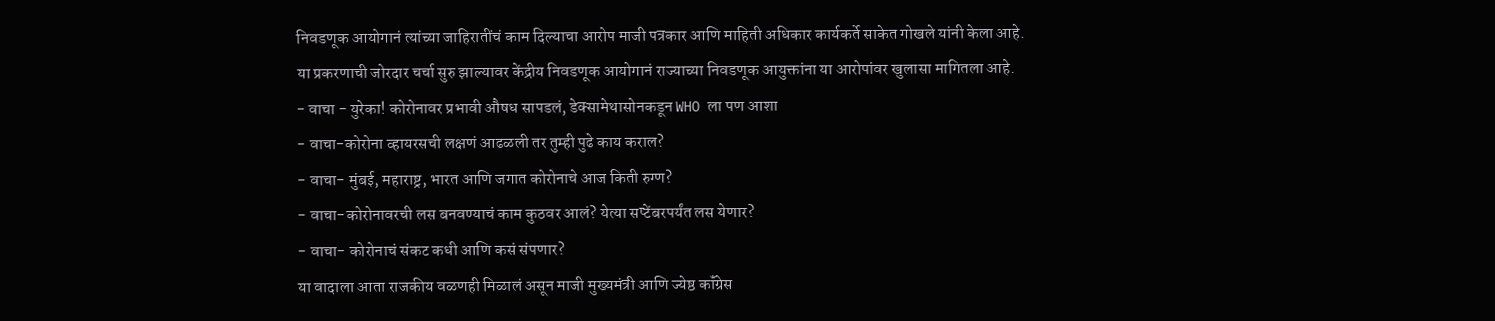निवडणूक आयोगानं त्यांच्या जाहिरातींचं काम दिल्याचा आरोप माजी पत्रकार आणि माहिती अधिकार कार्यकर्ते साकेत गोखले यांनी केला आहे.
या प्रकरणाची जोरदार चर्चा सुरु झाल्यावर केंद्रीय निवडणूक आयोगानं राज्याच्या निवडणूक आयुक्तांना या आरोपांवर खुलासा मागितला आहे.
- वाचा - युरेका! कोरोनावर प्रभावी औषध सापडलं, डेक्सामेथासोनकडून WHO ला पण आशा
- वाचा-कोरोना व्हायरसची लक्षणं आढळली तर तुम्ही पुढे काय कराल?
- वाचा- मुंबई, महाराष्ट्र, भारत आणि जगात कोरोनाचे आज किती रुग्ण?
- वाचा-कोरोनावरची लस बनवण्याचं काम कुठवर आलं? येत्या सप्टेंबरपर्यंत लस येणार?
- वाचा- कोरोनाचं संकट कधी आणि कसं संपणार?
या वादाला आता राजकीय वळणही मिळालं असून माजी मुख्यमंत्री आणि ज्येष्ठ कॉंग्रेस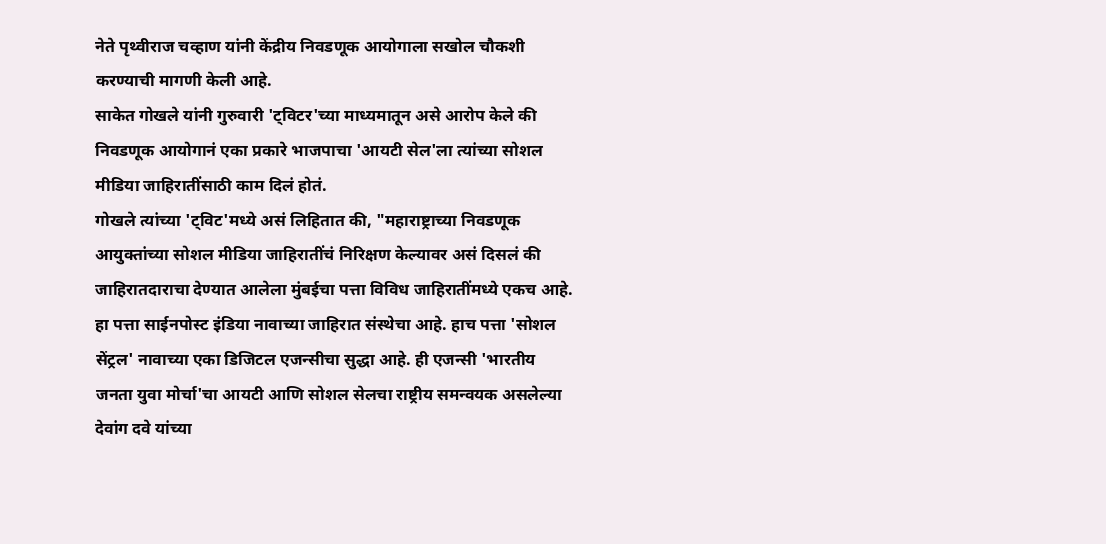नेते पृथ्वीराज चव्हाण यांनी केंद्रीय निवडणूक आयोगाला सखोल चौकशी करण्याची मागणी केली आहे.
साकेत गोखले यांनी गुरुवारी 'ट्विटर'च्या माध्यमातून असे आरोप केले की निवडणूक आयोगानं एका प्रकारे भाजपाचा 'आयटी सेल'ला त्यांच्या सोशल मीडिया जाहिरातींसाठी काम दिलं होतं.
गोखले त्यांच्या 'ट्विट'मध्ये असं लिहितात की, "महाराष्ट्राच्या निवडणूक आयुक्तांच्या सोशल मीडिया जाहिरातींचं निरिक्षण केल्यावर असं दिसलं की जाहिरातदाराचा देण्यात आलेला मुंबईचा पत्ता विविध जाहिरातींमध्ये एकच आहे.
हा पत्ता साईनपोस्ट इंडिया नावाच्या जाहिरात संस्थेचा आहे. हाच पत्ता 'सोशल सेंट्रल' नावाच्या एका डिजिटल एजन्सीचा सुद्धा आहे. ही एजन्सी 'भारतीय जनता युवा मोर्चा'चा आयटी आणि सोशल सेलचा राष्ट्रीय समन्वयक असलेल्या देवांग दवे यांच्या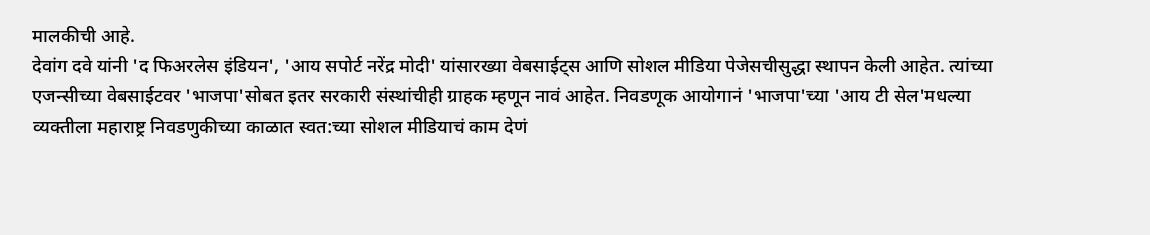मालकीची आहे.
देवांग दवे यांनी 'द फिअरलेस इंडियन', 'आय सपोर्ट नरेंद्र मोदी' यांसारख्या वेबसाईट्स आणि सोशल मीडिया पेजेसचीसुद्धा स्थापन केली आहेत. त्यांच्या एजन्सीच्या वेबसाईटवर 'भाजपा'सोबत इतर सरकारी संस्थांचीही ग्राहक म्हणून नावं आहेत. निवडणूक आयोगानं 'भाजपा'च्या 'आय टी सेल'मधल्या व्यक्तीला महाराष्ट्र निवडणुकीच्या काळात स्वत:च्या सोशल मीडियाचं काम देणं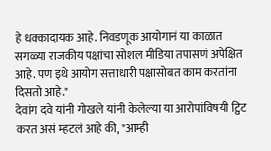हे धक्कादायक आहे. निवडणूक आयोगानं या काळात सगळ्या राजकीय पक्षांचा सोशल मीडिया तपासणं अपेक्षित आहे. पण इथे आयोग सत्ताधारी पक्षासोबत काम करतांना दिसतो आहे."
देवांग दवे यांनी गोखले यांनी केलेल्या या आरोपांविषयी ट्विट करत असं म्हटलं आहे की, "आम्ही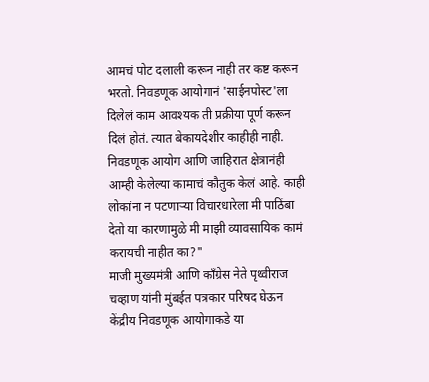आमचं पोट दलाली करून नाही तर कष्ट करून भरतो. निवडणूक आयोगानं 'साईनपोस्ट'ला दिलेलं काम आवश्यक ती प्रक्रीया पूर्ण करून दिलं होतं. त्यात बेकायदेशीर काहीही नाही. निवडणूक आयोग आणि जाहिरात क्षेत्रानंही आम्ही केलेल्या कामाचं कौतुक केलं आहे. काही लोकांना न पटणाऱ्या विचारधारेला मी पाठिंबा देतो या कारणामुळे मी माझी व्यावसायिक कामं करायची नाहीत का?"
माजी मुख्यमंत्री आणि कॉंग्रेस नेते पृथ्वीराज चव्हाण यांनी मुंबईत पत्रकार परिषद घेऊन केंद्रीय निवडणूक आयोगाकडे या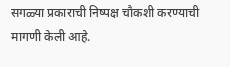सगळ्या प्रकाराची निष्पक्ष चौकशी करण्याची मागणी केली आहे.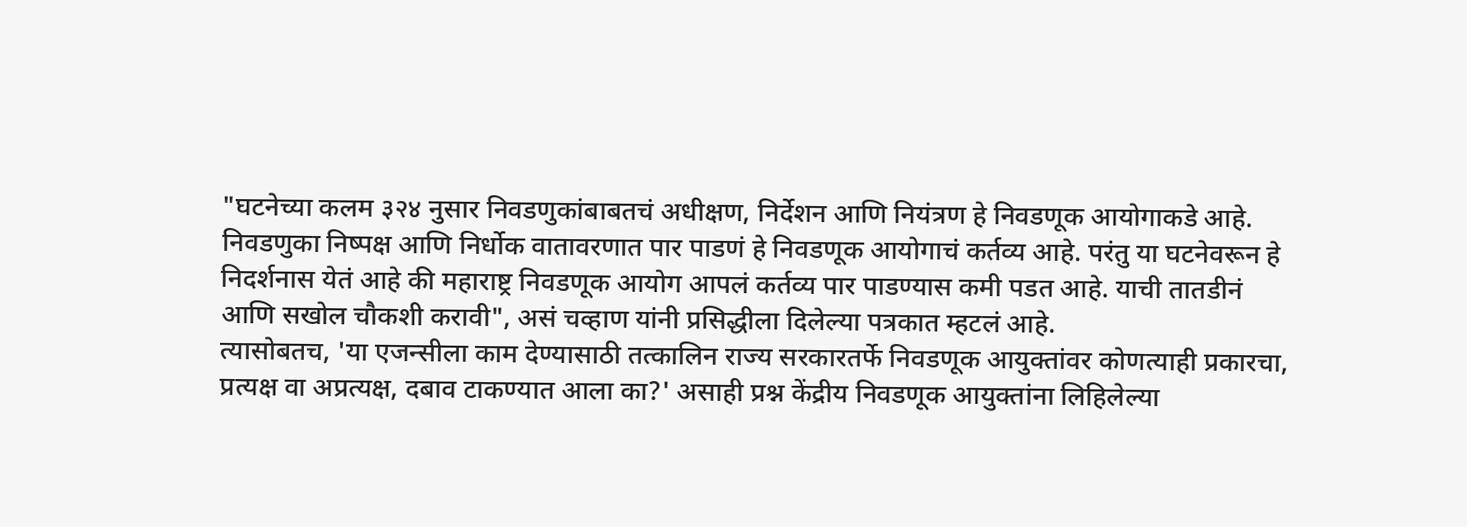"घटनेच्या कलम ३२४ नुसार निवडणुकांबाबतचं अधीक्षण, निर्देशन आणि नियंत्रण हे निवडणूक आयोगाकडे आहे. निवडणुका निष्पक्ष आणि निर्धोक वातावरणात पार पाडणं हे निवडणूक आयोगाचं कर्तव्य आहे. परंतु या घटनेवरून हे निदर्शनास येतं आहे की महाराष्ट्र निवडणूक आयोग आपलं कर्तव्य पार पाडण्यास कमी पडत आहे. याची तातडीनं आणि सखोल चौकशी करावी", असं चव्हाण यांनी प्रसिद्धीला दिलेल्या पत्रकात म्हटलं आहे.
त्यासोबतच, 'या एजन्सीला काम देण्यासाठी तत्कालिन राज्य सरकारतर्फे निवडणूक आयुक्तांवर कोणत्याही प्रकारचा, प्रत्यक्ष वा अप्रत्यक्ष, दबाव टाकण्यात आला का?' असाही प्रश्न केंद्रीय निवडणूक आयुक्तांना लिहिलेल्या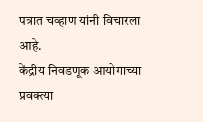पत्रात चव्हाण यांनी विचारला आहे.
केंद्रीय निवडणूक आयोगाच्या प्रवक्त्या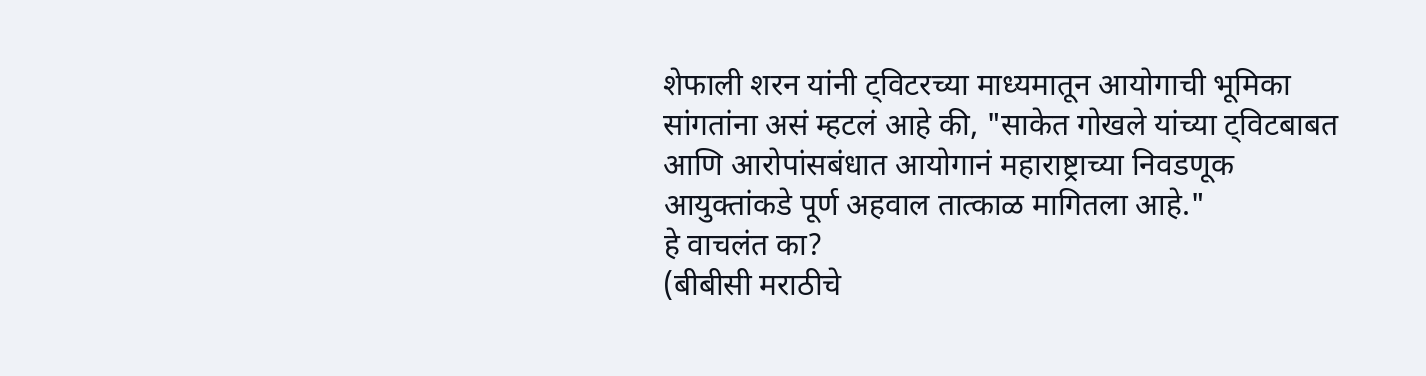शेफाली शरन यांनी ट्विटरच्या माध्यमातून आयोगाची भूमिका सांगतांना असं म्हटलं आहे की, "साकेत गोखले यांच्या ट्विटबाबत आणि आरोपांसबंधात आयोगानं महाराष्ट्राच्या निवडणूक आयुक्तांकडे पूर्ण अहवाल तात्काळ मागितला आहे."
हे वाचलंत का?
(बीबीसी मराठीचे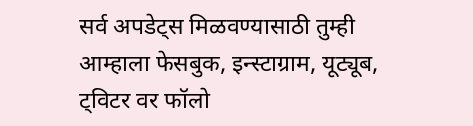सर्व अपडेट्स मिळवण्यासाठी तुम्ही आम्हाला फेसबुक, इन्स्टाग्राम, यूट्यूब, ट्विटर वर फॉलो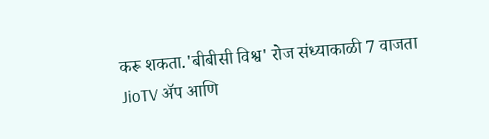करू शकता.'बीबीसी विश्व' रोज संध्याकाळी 7 वाजता JioTV ॲप आणि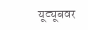यूट्यूबवर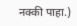नक्की पाहा.)